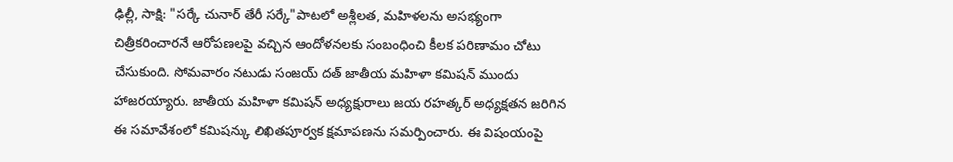ఢిల్లీ, సాక్షి: "సర్కే చునార్ తేరీ సర్కే"పాటలో అశ్లీలత, మహిళలను అసభ్యంగా చిత్రీకరించారనే ఆరోపణలపై వచ్చిన ఆందోళనలకు సంబంధించి కీలక పరిణామం చోటు చేసుకుంది. సోమవారం నటుడు సంజయ్ దత్ జాతీయ మహిళా కమిషన్ ముందు హాజరయ్యారు. జాతీయ మహిళా కమిషన్ అధ్యక్షురాలు జయ రహత్కర్ అధ్యక్షతన జరిగిన ఈ సమావేశంలో కమిషన్కు లిఖితపూర్వక క్షమాపణను సమర్పించారు. ఈ విషంయంపై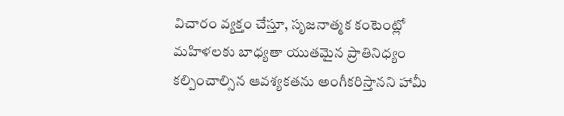విచారం వ్యక్తం చేస్తూ, సృజనాత్మక కంటెంట్లో మహిళలకు బాధ్యతా యుతమైన ప్రాతినిధ్యం కల్పించాల్సిన ఆవశ్యకతను అంగీకరిస్తానని హామీ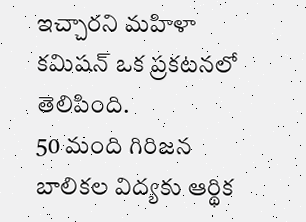ఇచ్చారని మహిళా కమిషన్ ఒక ప్రకటనలో తెలిపింది.
50 మంది గిరిజన బాలికల విద్యకు ఆర్థిక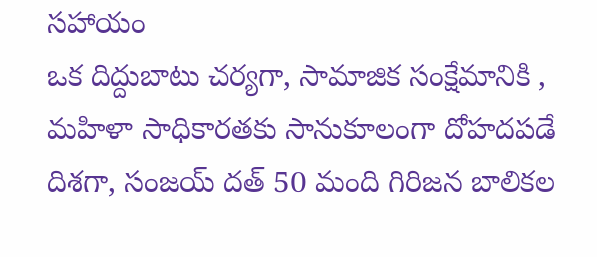సహాయం
ఒక దిద్దుబాటు చర్యగా, సామాజిక సంక్షేమానికి , మహిళా సాధికారతకు సానుకూలంగా దోహదపడే దిశగా, సంజయ్ దత్ 50 మంది గిరిజన బాలికల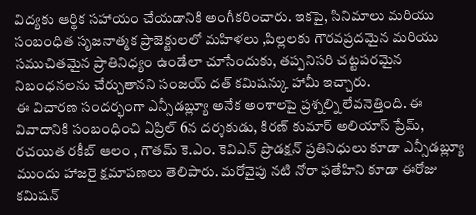విద్యకు ఆర్థిక సహాయం చేయడానికి అంగీకరించారు. ఇకపై, సినిమాలు మరియు సంబంధిత సృజనాత్మక ప్రాజెక్టులలో మహిళలు ,పిల్లలకు గౌరవప్రదమైన మరియు సముచితమైన ప్రాతినిధ్యం ఉండేలా చూసేందుకు, తప్పనిసరి చట్టపరమైన నిబంధనలను చేర్చుతానని సంజయ్ దత్ కమిషన్కు హామీ ఇచ్చారు.
ఈ విచారణ సందర్భంగా ఎన్సీడబ్ల్యూ అనేక అంశాలపై ప్రశ్నల్ని లేవనెత్తింది. ఈ వివాదానికి సంబంధించి ఏప్రిల్ 6న దర్శకుడు, కిరణ్ కుమార్ అలియాస్ ప్రేమ్, రచయిత రకీబ్ ఆలం , గౌతమ్ కె.ఎం. కెవిఎన్ ప్రొడక్షన్ ప్రతినిధులు కూడా ఎన్సీడబ్ల్యూ ముందు హాజరై క్షమాపణలు తెలిపారు. మరోవైపు నటి నోరా ఫతేహిని కూడా ఈరోజు కమిషన్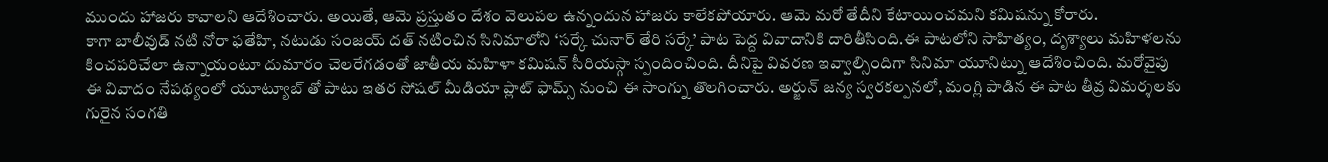ముందు హాజరు కావాలని ఆదేశించారు. అయితే, ఆమె ప్రస్తుతం దేశం వెలుపల ఉన్నందున హాజరు కాలేకపోయారు. ఆమె మరో తేదీని కేటాయించమని కమిషన్ను కోరారు.
కాగా బాలీవుడ్ నటి నోరా ఫతేహి, నటుడు సంజయ్ దత్ నటించిన సినిమాలోని ‘సర్కే చునార్ తేరి సర్కే’ పాట పెద్ద వివాదానికి దారితీసింది.ఈ పాటలోని సాహిత్యం, దృశ్యాలు మహిళలను కించపరిచేలా ఉన్నాయంటూ దుమారం చెలరేగడంతో జాతీయ మహిళా కమిషన్ సీరియస్గా స్పందించింది. దీనిపై వివరణ ఇవ్వాల్సిందిగా సినిమా యూనిట్ను ఆదేశించింది. మరోవైపు ఈ వివాదం నేపథ్యంలో యూట్యూబ్ తో పాటు ఇతర సోషల్ మీడియా ప్లాట్ ఫామ్స్ నుంచి ఈ సాంగ్ను తొలగించారు. అర్జున్ జన్య స్వరకల్పనలో, మంగ్లి పాడిన ఈ పాట తీవ్ర విమర్శలకు గురైన సంగతి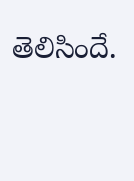తెలిసిందే.